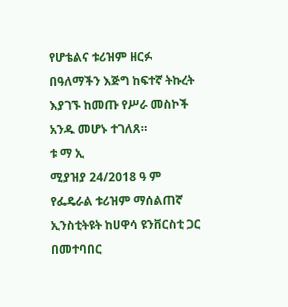የሆቴልና ቱሪዝም ዘርፉ በዓለማችን እጅግ ከፍተኛ ትኩረት እያገኙ ከመጡ የሥራ መስኮች አንዱ መሆኑ ተገለጸ።
ቱ ማ ኢ
ሚያዝያ 24/2018 ዓ ም
የፌዴራል ቱሪዝም ማሰልጠኛ ኢንስቲትዩት ከሀዋሳ ዩንቨርስቲ ጋር በመተባበር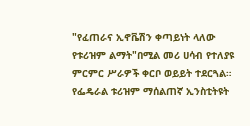"የፈጠራና ኢኖቬሽን ቀጣይነት ላለው የቱሪዝም ልማት"በሚል መሪ ሀሳብ የተለያዩ ምርምር ሥራዎች ቀርቦ ወይይት ተደርጓል።
የፌዴራል ቱሪዝም ማሰልጠኛ ኢንስቲትዩት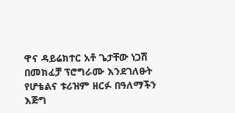ዋና ዳይሬክተር አቶ ጌታቸው ነጋሽ በመክፈቻ ፕሮግራሙ እንደገለፁት የሆቴልና ቱሪዝም ዘርፉ በዓለማችን እጅግ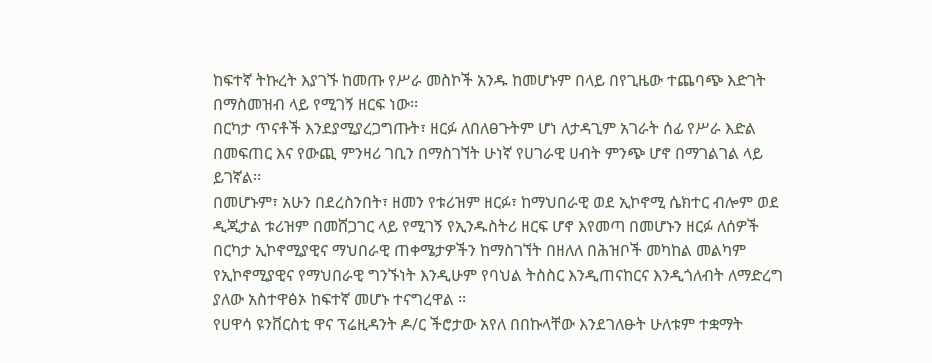ከፍተኛ ትኩረት እያገኙ ከመጡ የሥራ መስኮች አንዱ ከመሆኑም በላይ በየጊዜው ተጨባጭ እድገት በማስመዝብ ላይ የሚገኝ ዘርፍ ነው፡፡
በርካታ ጥናቶች እንደያሚያረጋግጡት፣ ዘርፉ ለበለፀጉትም ሆነ ለታዳጊም አገራት ሰፊ የሥራ እድል በመፍጠር እና የውጪ ምንዛሪ ገቢን በማስገኘት ሁነኛ የሀገራዊ ሀብት ምንጭ ሆኖ በማገልገል ላይ ይገኛል፡፡
በመሆኑም፣ አሁን በደረስንበት፣ ዘመን የቱሪዝም ዘርፉ፣ ከማህበራዊ ወደ ኢኮኖሚ ሴክተር ብሎም ወደ ዲጂታል ቱሪዝም በመሸጋገር ላይ የሚገኝ የኢንዱስትሪ ዘርፍ ሆኖ እየመጣ በመሆኑን ዘርፉ ለሰዎች በርካታ ኢኮኖሚያዊና ማህበራዊ ጠቀሜታዎችን ከማስገኘት በዘለለ በሕዝቦች መካከል መልካም የኢኮኖሚያዊና የማህበራዊ ግንኙነት እንዲሁም የባህል ትስስር እንዲጠናከርና እንዲጎለብት ለማድረግ ያለው አስተዋፅኦ ከፍተኛ መሆኑ ተናግረዋል ፡፡
የሀዋሳ ዩንቨርስቲ ዋና ፕሬዚዳንት ዶ/ር ችሮታው አየለ በበኩላቸው እንደገለፁት ሁለቱም ተቋማት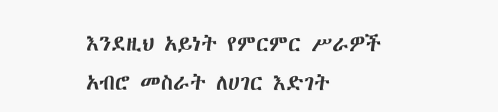እንደዚህ አይነት የምርምር ሥራዎች አብሮ መስራት ለሀገር እድገት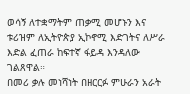ወሳኝ ለተቋማትም ጠቃሚ መሆኑን እና ቱሪዝም ለኢትዮጵያ ኢኮኖሚ እድገትና ለሥራ እድል ፈጠራ ከፍተኛ ፋይዳ እንዳለው ገልጸዋል።
በመሪ ቃሉ መነሻነት በዘርርፉ ምሁራን አራት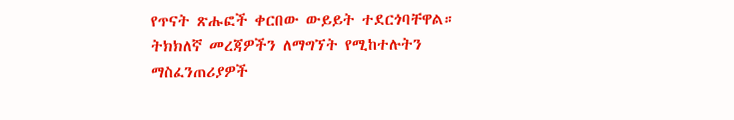የጥናት ጽሑፎች ቀርበው ውይይት ተደርጎባቸዋል።
ትክክለኛ መረጃዎችን ለማግኘት የሚከተሉትን ማስፈንጠሪያዎች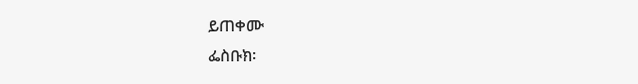ይጠቀሙ
ፌስቡክ፡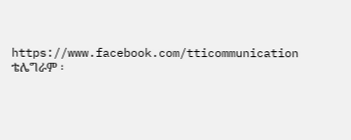https://www.facebook.com/tticommunication
ቴሌግራም ፡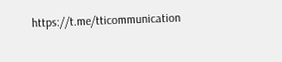https://t.me/tticommunication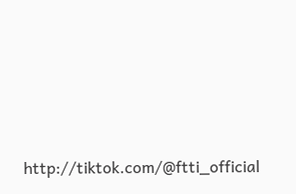http://tiktok.com/@ftti_official